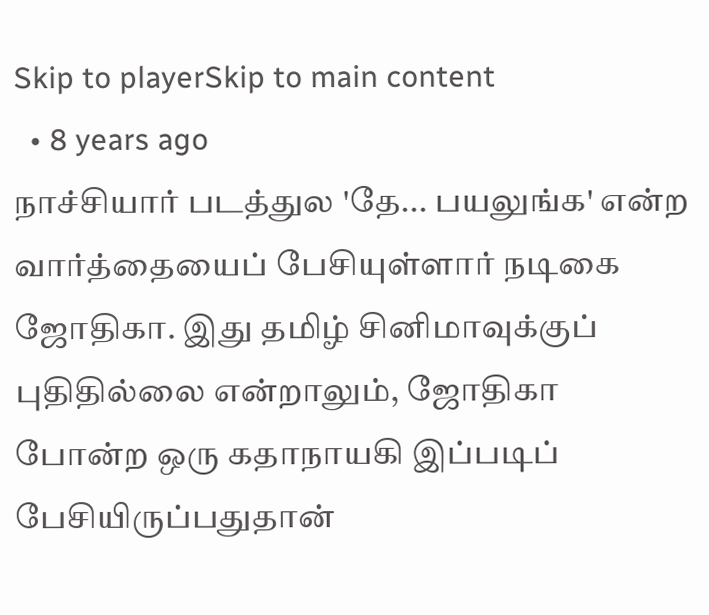Skip to playerSkip to main content
  • 8 years ago
நாச்சியார் படத்துல 'தே... பயலுங்க' என்ற வார்த்தையைப் பேசியுள்ளார் நடிகை ஜோதிகா. இது தமிழ் சினிமாவுக்குப் புதிதில்லை என்றாலும், ஜோதிகா போன்ற ஒரு கதாநாயகி இப்படிப் பேசியிருப்பதுதான்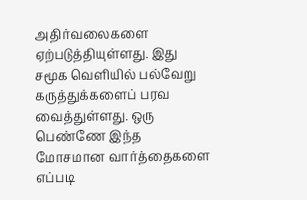அதிர்வலைகளை ஏற்படுத்தியுள்ளது. இது சமூக வெளியில் பல்வேறு கருத்துக்களைப் பரவ வைத்துள்ளது. ஒரு பெண்ணே இந்த மோசமான வார்த்தைகளை எப்படி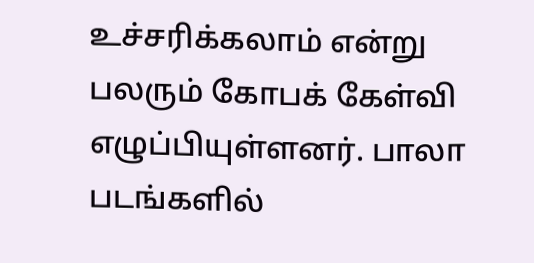உச்சரிக்கலாம் என்று பலரும் கோபக் கேள்வி எழுப்பியுள்ளனர். பாலா படங்களில்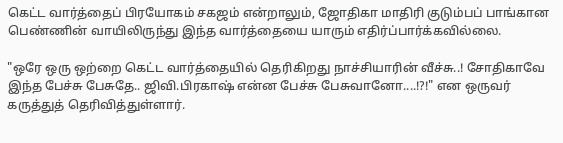கெட்ட வார்த்தைப் பிரயோகம் சகஜம் என்றாலும், ஜோதிகா மாதிரி குடும்பப் பாங்கான பெண்ணின் வாயிலிருந்து இந்த வார்த்தையை யாரும் எதிர்ப்பார்க்கவில்லை.

"ஒரே ஒரு ஒற்றை கெட்ட வார்த்தையில் தெரிகிறது நாச்சியாரின் வீச்சு..! சோதிகாவே இந்த பேச்சு பேசுதே.. ஜிவி.பிரகாஷ் என்ன பேச்சு பேசுவானோ....!?!" என ஒருவர் கருத்துத் தெரிவித்துள்ளார்.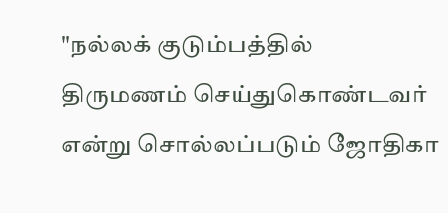"நல்லக் குடும்பத்தில் திருமணம் செய்துகொண்டவர் என்று சொல்லப்படும் ஜோதிகா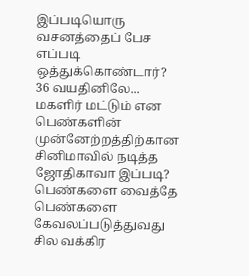இப்படியொரு வசனத்தைப் பேச எப்படி ஒத்துக்கொண்டார்? 36 வயதினிலே... மகளிர் மட்டும் என பெண்களின் முன்னேற்றத்திற்கான சினிமாவில் நடித்த ஜோதிகாவா இப்படி? பெண்களை வைத்தே பெண்களை கேவலப்படுத்துவது சில வக்கிர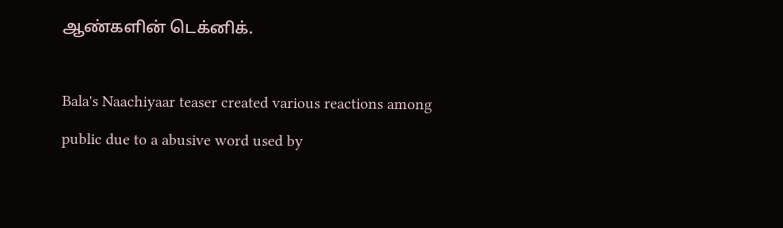ஆண்களின் டெக்னிக்.

Bala's Naachiyaar teaser created various reactions among public due to a abusive word used by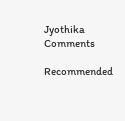Jyothika
Comments

Recommended